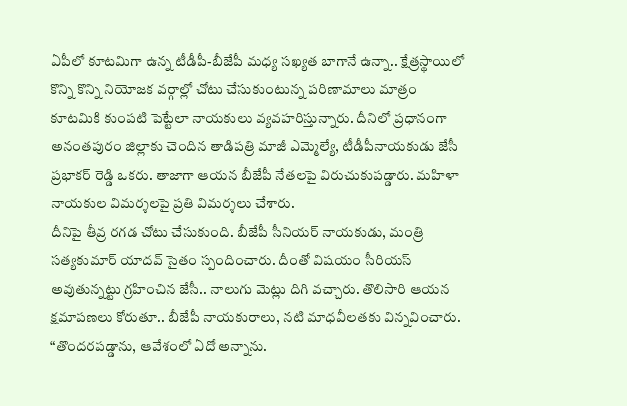ఏపీలో కూటమిగా ఉన్న టీడీపీ-బీజేపీ మధ్య సఖ్యత బాగానే ఉన్నా.. క్షేత్రస్థాయిలో కొన్ని కొన్ని నియోజక వర్గాల్లో చోటు చేసుకుంటున్న పరిణామాలు మాత్రం కూటమికి కుంపటి పెట్టేలా నాయకులు వ్యవహరిస్తున్నారు. దీనిలో ప్రధానంగా అనంతపురం జిల్లాకు చెందిన తాడిపత్రి మాజీ ఎమ్మెల్యే, టీడీపీనాయకుడు జేసీ ప్రభాకర్ రెడ్డి ఒకరు. తాజాగా ఆయన బీజేపీ నేతలపై విరుచుకుపడ్డారు. మహిళా నాయకుల విమర్శలపై ప్రతి విమర్శలు చేశారు.
దీనిపై తీవ్ర రగడ చోటు చేసుకుంది. బీజేపీ సీనియర్ నాయకుడు, మంత్రి సత్యకుమార్ యాదవ్ సైతం స్పందించారు. దీంతో విషయం సీరియస్ అవుతున్నట్టు గ్రహించిన జేసీ.. నాలుగు మెట్లు దిగి వచ్చారు. తొలిసారి ఆయన క్షమాపణలు కోరుతూ.. బీజేపీ నాయకురాలు, నటి మాధవీలతకు విన్నవించారు. “తొందరపడ్డాను, ఆవేశంలో ఏదో అన్నాను.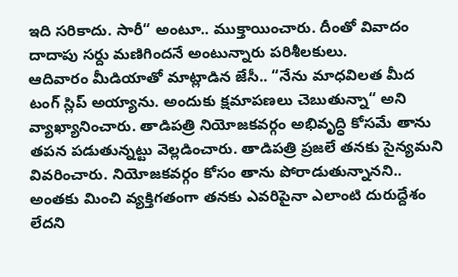ఇది సరికాదు. సారీ“ అంటూ.. ముక్తాయించారు. దీంతో వివాదం దాదాపు సర్దు మణిగిందనే అంటున్నారు పరిశీలకులు.
ఆదివారం మీడియాతో మాట్లాడిన జేసీ.. “నేను మాధవిలత మీద టంగ్ స్లిప్ అయ్యాను. అందుకు క్షమాపణలు చెబుతున్నా“ అని వ్యాఖ్యానించారు. తాడిపత్రి నియోజకవర్గం అభివృద్ధి కోసమే తాను తపన పడుతున్నట్టు వెల్లడించారు. తాడిపత్రి ప్రజలే తనకు సైన్యమని వివరించారు. నియోజకవర్గం కోసం తాను పోరాడుతున్నానని.. అంతకు మించి వ్యక్తిగతంగా తనకు ఎవరిపైనా ఎలాంటి దురుద్దేశం లేదని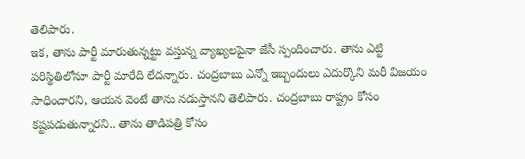తెలిపారు.
ఇక, తాను పార్టీ మారుతున్నట్టు వస్తున్న వ్యాఖ్యలపైనా జేసీ స్పందించారు. తాను ఎట్టి పరిస్థితిలోనూ పార్టీ మారేది లేదన్నారు. చంద్రబాబు ఎన్నో ఇబ్బందులు ఎదుర్కొని మరీ విజయం సాధించారని, ఆయన వెంటే తాను నడుస్తానని తెలిపారు. చంద్రబాబు రాష్ట్రం కోసం కష్టపడుతున్నారని.. తాను తాడిపత్రి కోసం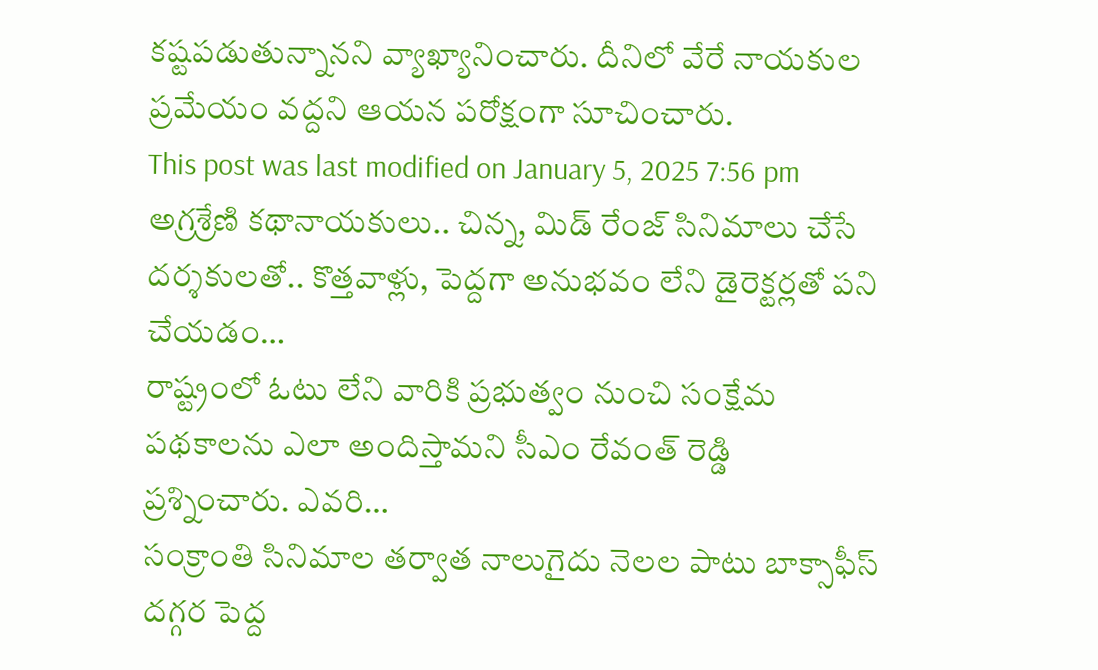కష్టపడుతున్నానని వ్యాఖ్యానించారు. దీనిలో వేరే నాయకుల ప్రమేయం వద్దని ఆయన పరోక్షంగా సూచించారు.
This post was last modified on January 5, 2025 7:56 pm
అగ్రశ్రేణి కథానాయకులు.. చిన్న, మిడ్ రేంజ్ సినిమాలు చేసే దర్శకులతో.. కొత్తవాళ్లు, పెద్దగా అనుభవం లేని డైరెక్టర్లతో పని చేయడం…
రాష్ట్రంలో ఓటు లేని వారికి ప్రభుత్వం నుంచి సంక్షేమ పథకాలను ఎలా అందిస్తామని సీఎం రేవంత్ రెడ్డి ప్రశ్నించారు. ఎవరి…
సంక్రాంతి సినిమాల తర్వాత నాలుగైదు నెలల పాటు బాక్సాఫీస్ దగ్గర పెద్ద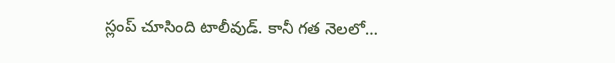స్లంప్ చూసింది టాలీవుడ్. కానీ గత నెలలో…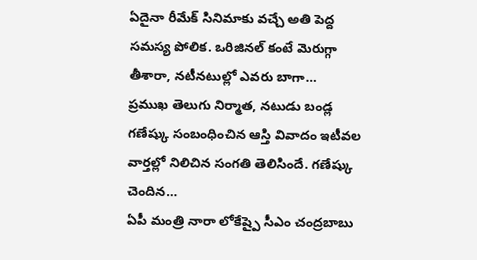ఏదైనా రీమేక్ సినిమాకు వచ్చే అతి పెద్ద సమస్య పోలిక. ఒరిజినల్ కంటే మెరుగ్గా తీశారా, నటీనటుల్లో ఎవరు బాగా…
ప్రముఖ తెలుగు నిర్మాత, నటుడు బండ్ల గణేష్కు సంబంధించిన ఆస్తి వివాదం ఇటీవల వార్తల్లో నిలిచిన సంగతి తెలిసిందే. గణేష్కు చెందిన…
ఏపీ మంత్రి నారా లోకేష్పై సీఎం చంద్రబాబు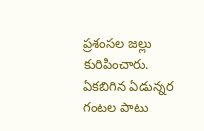ప్రశంసల జల్లు కురిపించారు. ఏకబిగిన ఏడున్నర గంటల పాటు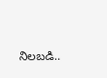నిలబడి..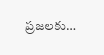ప్రజలకు…